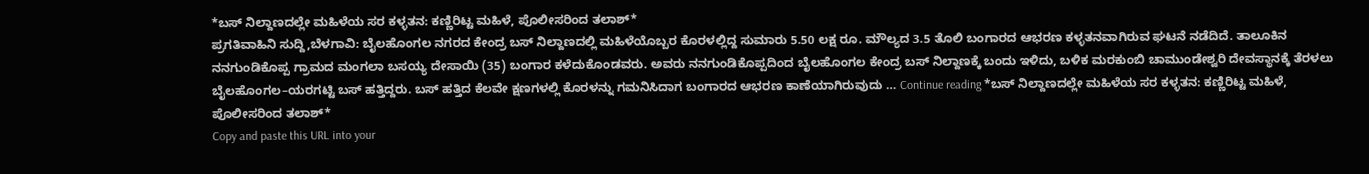*ಬಸ್ ನಿಲ್ದಾಣದಲ್ಲೇ ಮಹಿಳೆಯ ಸರ ಕಳ್ಳತನ: ಕಣ್ಣಿರಿಟ್ಟ ಮಹಿಳೆ, ಪೊಲೀಸರಿಂದ ತಲಾಶ್*
ಪ್ರಗತಿವಾಹಿನಿ ಸುದ್ದಿ,ಬೆಳಗಾವಿ: ಬೈಲಹೊಂಗಲ ನಗರದ ಕೇಂದ್ರ ಬಸ್ ನಿಲ್ದಾಣದಲ್ಲಿ ಮಹಿಳೆಯೊಬ್ಬರ ಕೊರಳಲ್ಲಿದ್ದ ಸುಮಾರು 5.50 ಲಕ್ಷ ರೂ. ಮೌಲ್ಯದ 3.5 ತೊಲಿ ಬಂಗಾರದ ಆಭರಣ ಕಳ್ಳತನವಾಗಿರುವ ಘಟನೆ ನಡೆದಿದೆ. ತಾಲೂಕಿನ ನನಗುಂಡಿಕೊಪ್ಪ ಗ್ರಾಮದ ಮಂಗಲಾ ಬಸಯ್ಯ ದೇಸಾಯಿ (35) ಬಂಗಾರ ಕಳೆದುಕೊಂಡವರು. ಅವರು ನನಗುಂಡಿಕೊಪ್ಪದಿಂದ ಬೈಲಹೊಂಗಲ ಕೇಂದ್ರ ಬಸ್ ನಿಲ್ದಾಣಕ್ಕೆ ಬಂದು ಇಳಿದು, ಬಳಿಕ ಮರಕುಂಬಿ ಚಾಮುಂಡೇಶ್ವರಿ ದೇವಸ್ಥಾನಕ್ಕೆ ತೆರಳಲು ಬೈಲಹೊಂಗಲ–ಯರಗಟ್ಟಿ ಬಸ್ ಹತ್ತಿದ್ದರು. ಬಸ್ ಹತ್ತಿದ ಕೆಲವೇ ಕ್ಷಣಗಳಲ್ಲಿ ಕೊರಳನ್ನು ಗಮನಿಸಿದಾಗ ಬಂಗಾರದ ಆಭರಣ ಕಾಣೆಯಾಗಿರುವುದು … Continue reading *ಬಸ್ ನಿಲ್ದಾಣದಲ್ಲೇ ಮಹಿಳೆಯ ಸರ ಕಳ್ಳತನ: ಕಣ್ಣಿರಿಟ್ಟ ಮಹಿಳೆ, ಪೊಲೀಸರಿಂದ ತಲಾಶ್*
Copy and paste this URL into your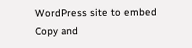WordPress site to embed
Copy and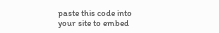paste this code into your site to embed